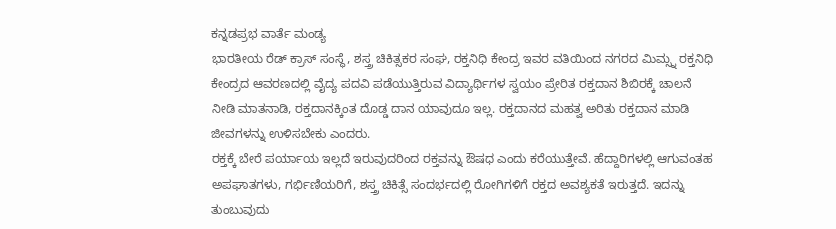ಕನ್ನಡಪ್ರಭ ವಾರ್ತೆ ಮಂಡ್ಯ
ಭಾರತೀಯ ರೆಡ್ ಕ್ರಾಸ್ ಸಂಸ್ಥೆ, ಶಸ್ತ್ರ ಚಿಕಿತ್ಸಕರ ಸಂಘ, ರಕ್ತನಿಧಿ ಕೇಂದ್ರ ಇವರ ವತಿಯಿಂದ ನಗರದ ಮಿಮ್ಸ್ನ ರಕ್ತನಿಧಿ ಕೇಂದ್ರದ ಆವರಣದಲ್ಲಿ ವೈದ್ಯ ಪದವಿ ಪಡೆಯುತ್ತಿರುವ ವಿದ್ಯಾರ್ಥಿಗಳ ಸ್ವಯಂ ಪ್ರೇರಿತ ರಕ್ತದಾನ ಶಿಬಿರಕ್ಕೆ ಚಾಲನೆ ನೀಡಿ ಮಾತನಾಡಿ, ರಕ್ತದಾನಕ್ಕಿಂತ ದೊಡ್ಡ ದಾನ ಯಾವುದೂ ಇಲ್ಲ. ರಕ್ತದಾನದ ಮಹತ್ವ ಅರಿತು ರಕ್ತದಾನ ಮಾಡಿ ಜೀವಗಳನ್ನು ಉಳಿಸಬೇಕು ಎಂದರು.
ರಕ್ತಕ್ಕೆ ಬೇರೆ ಪರ್ಯಾಯ ಇಲ್ಲದೆ ಇರುವುದರಿಂದ ರಕ್ತವನ್ನು ಔಷಧ ಎಂದು ಕರೆಯುತ್ತೇವೆ. ಹೆದ್ದಾರಿಗಳಲ್ಲಿ ಆಗುವಂತಹ ಅಪಘಾತಗಳು, ಗರ್ಭಿಣಿಯರಿಗೆ, ಶಸ್ತ್ರ ಚಿಕಿತ್ಸೆ ಸಂದರ್ಭದಲ್ಲಿ ರೋಗಿಗಳಿಗೆ ರಕ್ತದ ಅವಶ್ಯಕತೆ ಇರುತ್ತದೆ. ಇದನ್ನು ತುಂಬುವುದು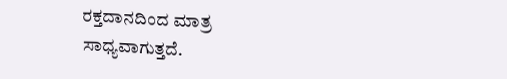ರಕ್ತದಾನದಿಂದ ಮಾತ್ರ ಸಾಧ್ಯವಾಗುತ್ತದೆ.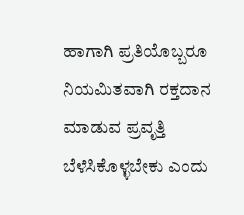ಹಾಗಾಗಿ ಪ್ರತಿಯೊಬ್ಬರೂ ನಿಯಮಿತವಾಗಿ ರಕ್ತದಾನ ಮಾಡುವ ಪ್ರವೃತ್ತಿ ಬೆಳೆಸಿಕೊಳ್ಳಬೇಕು ಎಂದು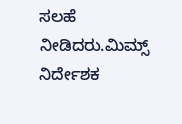ಸಲಹೆ ನೀಡಿದರು.ಮಿಮ್ಸ್ ನಿರ್ದೇಶಕ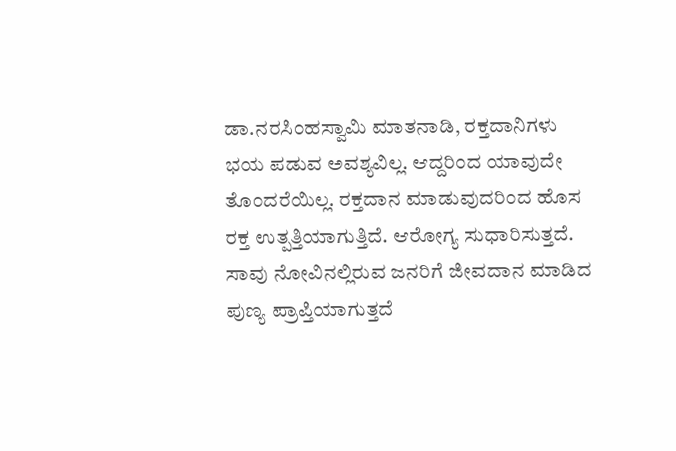ಡಾ.ನರಸಿಂಹಸ್ವಾಮಿ ಮಾತನಾಡಿ, ರಕ್ತದಾನಿಗಳು ಭಯ ಪಡುವ ಅವಶ್ಯವಿಲ್ಲ. ಆದ್ದರಿಂದ ಯಾವುದೇ ತೊಂದರೆಯಿಲ್ಲ. ರಕ್ತದಾನ ಮಾಡುವುದರಿಂದ ಹೊಸ ರಕ್ತ ಉತ್ಪತ್ತಿಯಾಗುತ್ತಿದೆ. ಆರೋಗ್ಯ ಸುಧಾರಿಸುತ್ತದೆ. ಸಾವು ನೋವಿನಲ್ಲಿರುವ ಜನರಿಗೆ ಜೀವದಾನ ಮಾಡಿದ ಪುಣ್ಯ ಪ್ರಾಪ್ತಿಯಾಗುತ್ತದೆ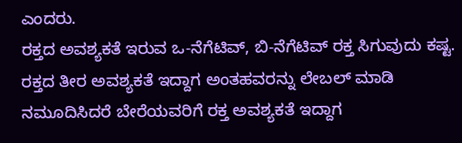ಎಂದರು.
ರಕ್ತದ ಅವಶ್ಯಕತೆ ಇರುವ ಒ-ನೆಗೆಟಿವ್, ಬಿ-ನೆಗೆಟಿವ್ ರಕ್ತ ಸಿಗುವುದು ಕಷ್ಟ. ರಕ್ತದ ತೀರ ಅವಶ್ಯಕತೆ ಇದ್ದಾಗ ಅಂತಹವರನ್ನು ಲೇಬಲ್ ಮಾಡಿ ನಮೂದಿಸಿದರೆ ಬೇರೆಯವರಿಗೆ ರಕ್ತ ಅವಶ್ಯಕತೆ ಇದ್ದಾಗ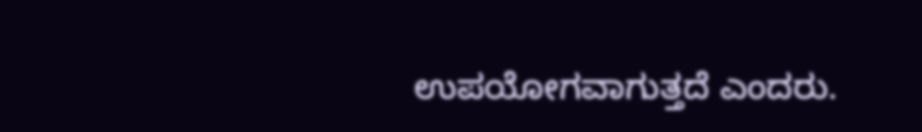ಉಪಯೋಗವಾಗುತ್ತದೆ ಎಂದರು.